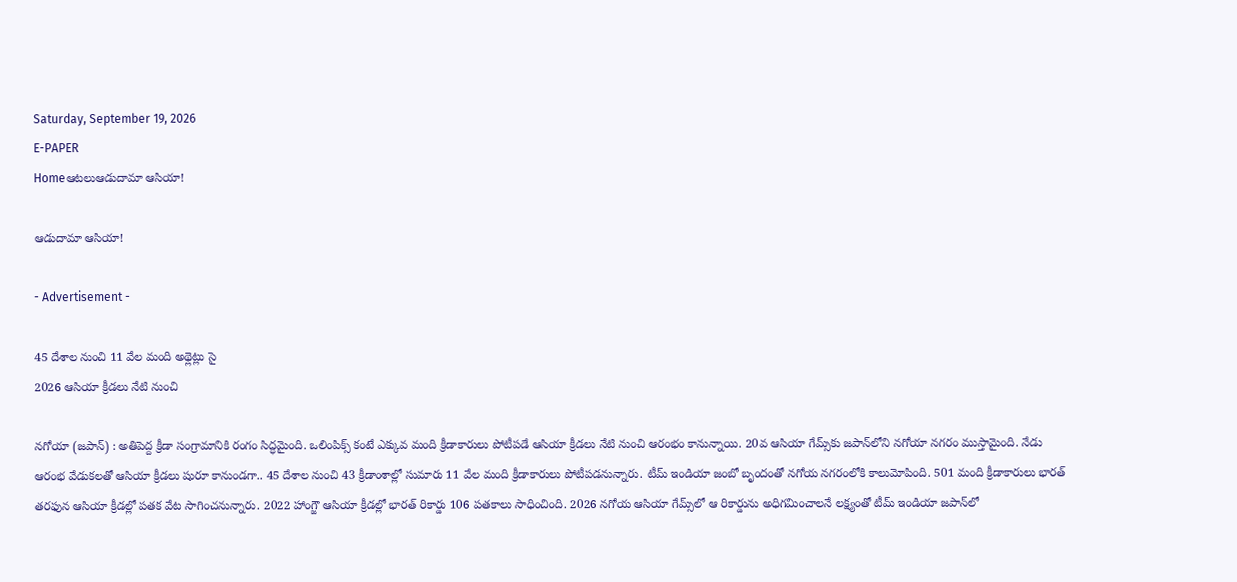Saturday, September 19, 2026
E-PAPER
Homeఆటలుఆడుదామా ఆసియా!

ఆడుదామా ఆసియా!

- Advertisement -

45 దేశాల నుంచి 11 వేల మంది అథ్లెట్లు సై
2026 ఆసియా క్రీడలు నేటి నుంచి

నగోయా (జపాన్‌) : అతిపెద్ద క్రీడా సంగ్రామానికి రంగం సిద్ధమైంది. ఒలింపిక్స్‌ కంటే ఎక్కువ మంది క్రీడాకారులు పోటీపడే ఆసియా క్రీడలు నేటి నుంచి ఆరంభం కానున్నాయి. 20వ ఆసియా గేమ్స్‌కు జపాన్‌లోని నగోయా నగరం ముస్తామైంది. నేడు ఆరంభ వేడుకలతో ఆసియా క్రీడలు షురూ కానుండగా.. 45 దేశాల నుంచి 43 క్రీడాంశాల్లో సుమారు 11 వేల మంది క్రీడాకారులు పోటీపడనున్నారు. టీమ్‌ ఇండియా జంబో బృందంతో నగోయ నగరంలోకి కాలుమోపింది. 501 మంది క్రీడాకారులు భారత్‌ తరఫున ఆసియా క్రీడల్లో పతక వేట సాగించనున్నారు. 2022 హాంగ్జౌ ఆసియా క్రీడల్లో భారత్‌ రికార్డు 106 పతకాలు సాధించింది. 2026 నగోయ ఆసియా గేమ్స్‌లో ఆ రికార్డును అధిగమించాలనే లక్ష్యంతో టీమ్‌ ఇండియా జపాన్‌లో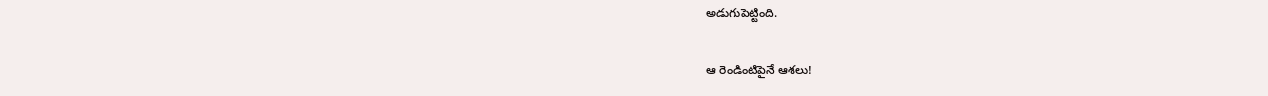అడుగుపెట్టింది.

ఆ రెండింటిపైనే ఆశలు!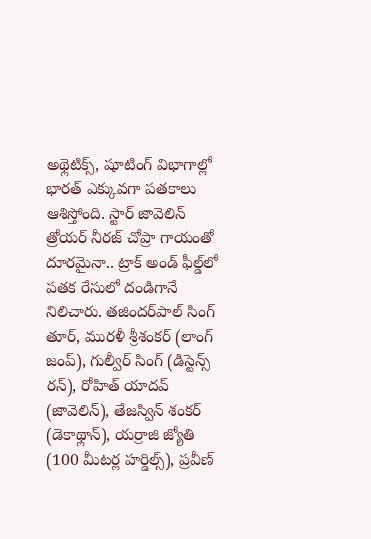అథ్లెటిక్స్‌, షూటింగ్‌ విభాగాల్లో భారత్‌ ఎక్కువగా పతకాలు ఆశిస్తోంది. స్టార్‌ జావెలిన్‌ త్రోయర్‌ నీరజ్‌ చోప్రా గాయంతో దూరమైనా.. ట్రాక్‌ అండ్‌ ఫీల్డ్‌లో పతక రేసులో దండిగానే నిలిచారు. తజిందర్‌పాల్‌ సింగ్‌ తూర్‌, మురళీ శ్రీశంకర్‌ (లాంగ్‌ జంప్‌), గుల్వీర్‌ సింగ్‌ (డిస్టెన్స్‌ రన్‌), రోహిత్‌ యాదవ్‌ (జావెలిన్‌), తేజస్విన్‌ శంకర్‌ (డెకాథ్లాన్‌), యర్రాజి జ్యోతి (100 మీటర్ల హర్డిల్స్‌), ప్రవీణ్‌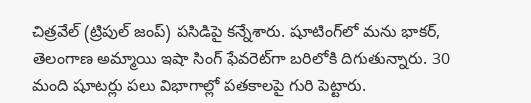చిత్రవేల్‌ (ట్రిపుల్‌ జంప్‌) పసిడిపై కన్నేశారు. షూటింగ్‌లో మను భాకర్‌, తెలంగాణ అమ్మాయి ఇషా సింగ్‌ ఫేవరెట్‌గా బరిలోకి దిగుతున్నారు. 30 మంది షూటర్లు పలు విభాగాల్లో పతకాలపై గురి పెట్టారు.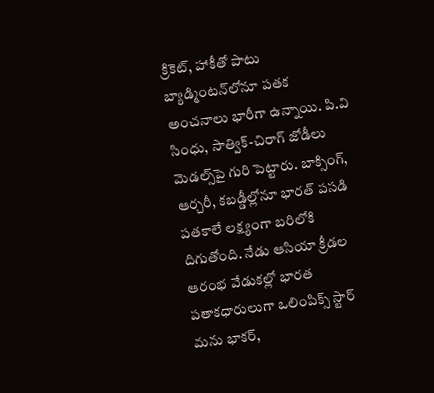క్రికెట్‌, హాకీతో పాటు బ్యాడ్మింటన్‌లోనూ పతక అంచనాలు భారీగా ఉన్నాయి. పి.వి సింధు, సాత్విక్‌-చిరాగ్‌ జోడీలు మెడల్స్‌పై గురి పెట్టారు. బాక్సింగ్‌, ఆర్చరీ, కబడ్డీల్లోనూ భారత్‌ పసడి పతకాలే లక్ష్యంగా బరిలోకి దిగుతోంది. నేడు ఆసియా క్రీడల ఆరంభ వేడుకల్లో భారత పతాకధారులుగా ఒలింపిక్స్‌ స్టార్‌ మను భాకర్‌,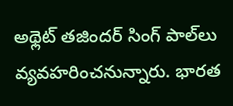అథ్లెట్‌ తజిందర్‌ సింగ్‌ పాల్‌లు వ్యవహరించనున్నారు. భారత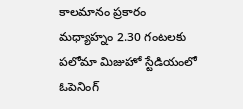కాలమానం ప్రకారం మధ్యాహ్నం 2.30 గంటలకు పలోమా మిజుహో స్టేడియంలో ఓపెనింగ్‌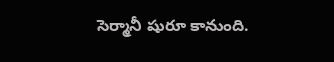సెర్మానీ షురూ కానుంది.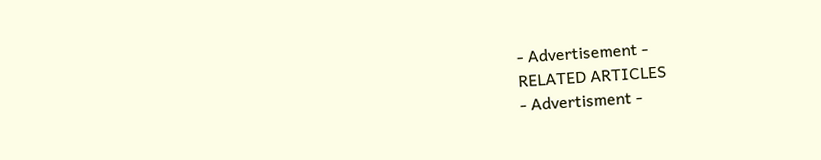- Advertisement -
RELATED ARTICLES
- Advertisment -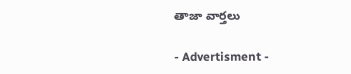తాజా వార్తలు

- Advertisment -